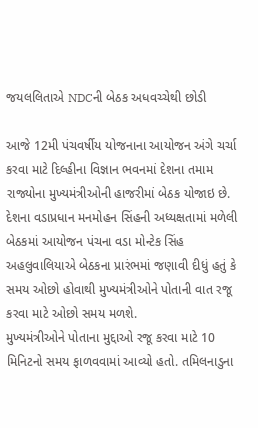જયલલિતાએ NDCની બેઠક અધવચ્ચેથી છોડી

આજે 12મી પંચવર્ષીય યોજનાના આયોજન અંગે ચર્ચા કરવા માટે દિલ્હીના વિજ્ઞાન ભવનમાં દેશના તમામ રાજ્યોના મુખ્યમંત્રીઓની હાજરીમાં બેઠક યોજાઇ છે. દેશના વડાપ્રધાન મનમોહન સિંહની અધ્યક્ષતામાં મળેલી બેઠકમાં આયોજન પંચના વડા મોન્ટેક સિંહ અહલુવાલિયાએ બેઠકના પ્રારંભમાં જણાવી દીધું હતું કે સમય ઓછો હોવાથી મુખ્યમંત્રીઓને પોતાની વાત રજૂ કરવા માટે ઓછો સમય મળશે.
મુખ્યમંત્રીઓને પોતાના મુદ્દાઓ રજૂ કરવા માટે 10 મિનિટનો સમય ફાળવવામાં આવ્યો હતો. તમિલનાડુના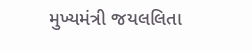મુખ્યમંત્રી જયલલિતા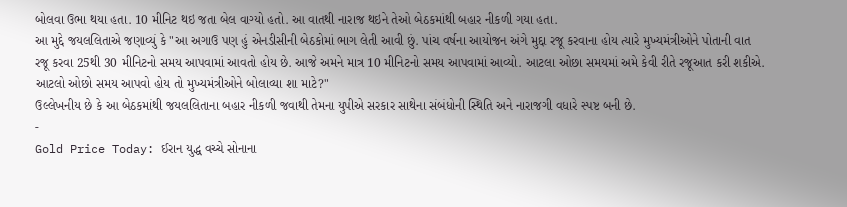બોલવા ઉભા થયા હતા. 10 મીનિટ થઇ જતા બેલ વાગ્યો હતો. આ વાતથી નારાજ થઇને તેઓ બેઠકમાંથી બહાર નીકળી ગયા હતા.
આ મુદ્દે જયલલિતાએ જણાવ્યું કે "આ અગાઉ પણ હું એનડીસીની બેઠકોમાં ભાગ લેતી આવી છું. પાંચ વર્ષના આયોજન અંગે મુદ્દા રજૂ કરવાના હોય ત્યારે મુખ્યમંત્રીઓને પોતાની વાત રજૂ કરવા 25થી 30 મીનિટનો સમય આપવામાં આવતો હોય છે. આજે અમને માત્ર 10 મીનિટનો સમય આપવામાં આવ્યો. આટલા ઓછા સમયમાં અમે કેવી રીતે રજૂઆત કરી શકીએ. આટલો ઓછો સમય આપવો હોય તો મુખ્યમંત્રીઓને બોલાવ્યા શા માટે?"
ઉલ્લેખનીય છે કે આ બેઠકમાંથી જયલલિતાના બહાર નીકળી જવાથી તેમના યુપીએ સરકાર સાથેના સંબંધોની સ્થિતિ અને નારાજગી વધારે સ્પષ્ટ બની છે.
-
Gold Price Today: ઈરાન યુદ્ધ વચ્ચે સોનાના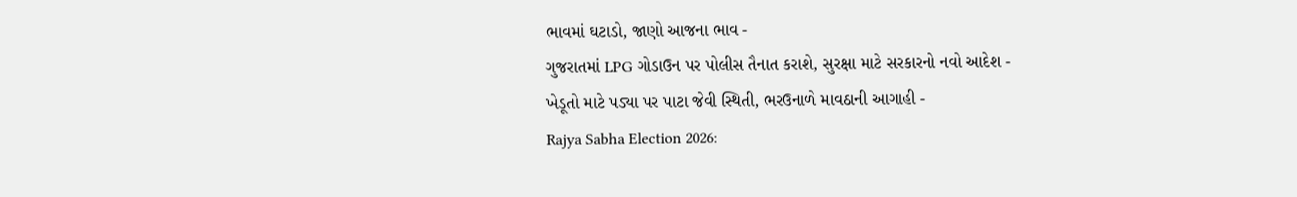ભાવમાં ઘટાડો, જાણો આજના ભાવ -
ગુજરાતમાં LPG ગોડાઉન પર પોલીસ તૈનાત કરાશે, સુરક્ષા માટે સરકારનો નવો આદેશ -
ખેડૂતો માટે પડ્યા પર પાટા જેવી સ્થિતી, ભરઉનાળે માવઠાની આગાહી -
Rajya Sabha Election 2026: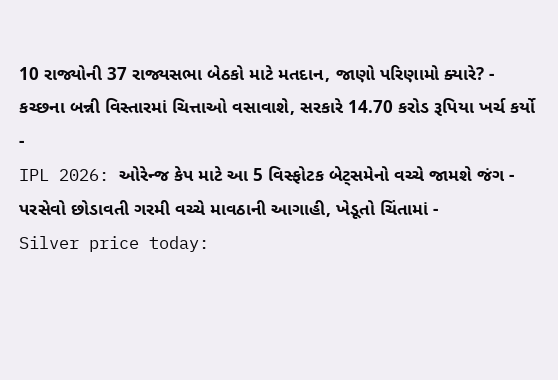10 રાજ્યોની 37 રાજ્યસભા બેઠકો માટે મતદાન, જાણો પરિણામો ક્યારે? -
કચ્છના બન્ની વિસ્તારમાં ચિત્તાઓ વસાવાશે, સરકારે 14.70 કરોડ રૂપિયા ખર્ચ કર્યો -
IPL 2026: ઓરેન્જ કેપ માટે આ 5 વિસ્ફોટક બેટ્સમેનો વચ્ચે જામશે જંગ -
પરસેવો છોડાવતી ગરમી વચ્ચે માવઠાની આગાહી, ખેડૂતો ચિંતામાં -
Silver price today: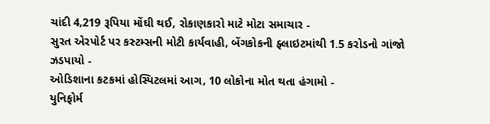ચાંદી 4,219 રૂપિયા મોંઘી થઈ, રોકાણકારો માટે મોટા સમાચાર -
સુરત એરપોર્ટ પર કસ્ટમ્સની મોટી કાર્યવાહી, બેંગકોકની ફ્લાઇટમાંથી 1.5 કરોડનો ગાંજો ઝડપાયો -
ઓડિશાના કટકમાં હોસ્પિટલમાં આગ, 10 લોકોના મોત થતા હંગામો -
યુનિફોર્મ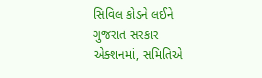સિવિલ કોડને લઈને ગુજરાત સરકાર એક્શનમાં, સમિતિએ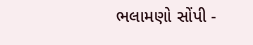ભલામણો સોંપી -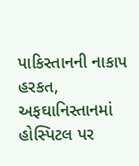પાકિસ્તાનની નાકાપ હરકત, અફઘાનિસ્તાનમાં હોસ્પિટલ પર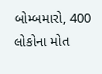બોમ્બમારો, 400 લોકોના મોત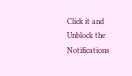Click it and Unblock the Notifications